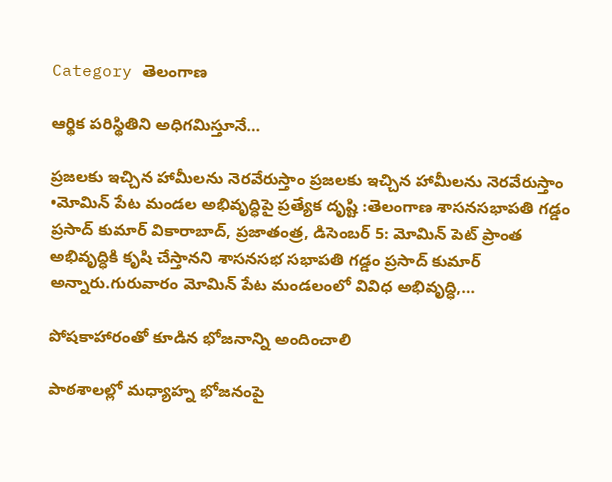Category తెలంగాణ

ఆర్థిక పరిస్థితిని అధిగమిస్తూనే…

ప్రజలకు ఇచ్చిన హామీలను నెరవేరుస్తాం ప్రజలకు ఇచ్చిన హామీలను నెరవేరుస్తాం •మోమిన్‌ ‌పేట మండల అభివృద్ధిపై ప్రత్యేక దృష్టి :తెలంగాణ శాసనసభాపతి గడ్డం ప్రసాద్‌ ‌కుమార్‌ ‌వికారాబాద్‌, ప్రజాతంత్ర, డిసెంబర్‌ 5: మోమిన్‌ ‌పెట్‌ ‌ప్రాంత అభివృద్ధికి కృషి చేస్తానని శాసనసభ సభాపతి గడ్డం ప్రసాద్‌ ‌కుమార్‌ అన్నారు.గురువారం మోమిన్‌ ‌పేట మండలంలో వివిధ అభివృద్ధి,…

పోషకాహారంతో కూడిన భోజనాన్ని అందించాలి

పాఠశాలల్లో మధ్యాహ్న భోజనంపై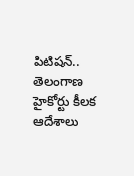పిటిషన్‌.. తెలంగాణ హైకోర్టు కీలక ఆదేశాలు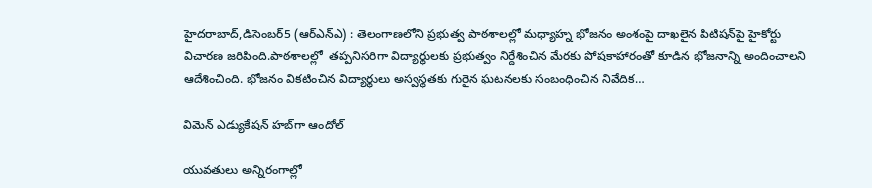హైదరాబాద్‌,డిసెంబర్‌5 (ఆర్‌ఎన్‌ఎ) : తెలంగాణలోని ప్రభుత్వ పాఠశాలల్లో మధ్యాహ్న భోజనం అంశంపై దాఖలైన పిటిషన్‌పై హైకోర్టు విచారణ జరిపింది.పాఠశాలల్లో  తప్పనిసరిగా విద్యార్థులకు ప్రభుత్వం నిర్దేశించిన మేరకు పోషకాహారంతో కూడిన భోజనాన్ని అందించాలని ఆదేశించింది. భోజనం వికటించిన విద్యార్థులు అస్వస్థతకు గురైన ఘటనలకు సంబంధించిన నివేదిక…

విమెన్‌ ఎడ్యుకేషన్‌ ‌హబ్‌గా ఆందోల్‌

యువతులు అన్నిరంగాల్లో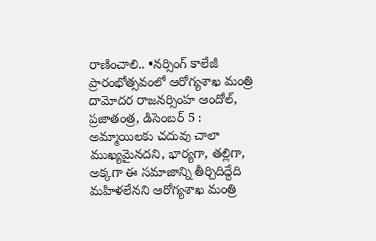రాణించాలి.. •నర్సింగ్‌ ‌కాలేజీ ప్రారంభోత్సవంలో ఆరోగ్యశాఖ మంత్రి దామోదర రాజనర్సింహ ఆందోల్‌, ప్రజాతంత్ర, డిసెంబర్‌ 5 :  అమ్మాయిలకు చదువు చాలా ముఖ్యమైనదని, భార్యగా, తల్లిగా, అక్కగా ఈ సమాజాన్ని తీర్చిదిద్దేది మహిళలేనని ఆరోగ్యశాఖ మంత్రి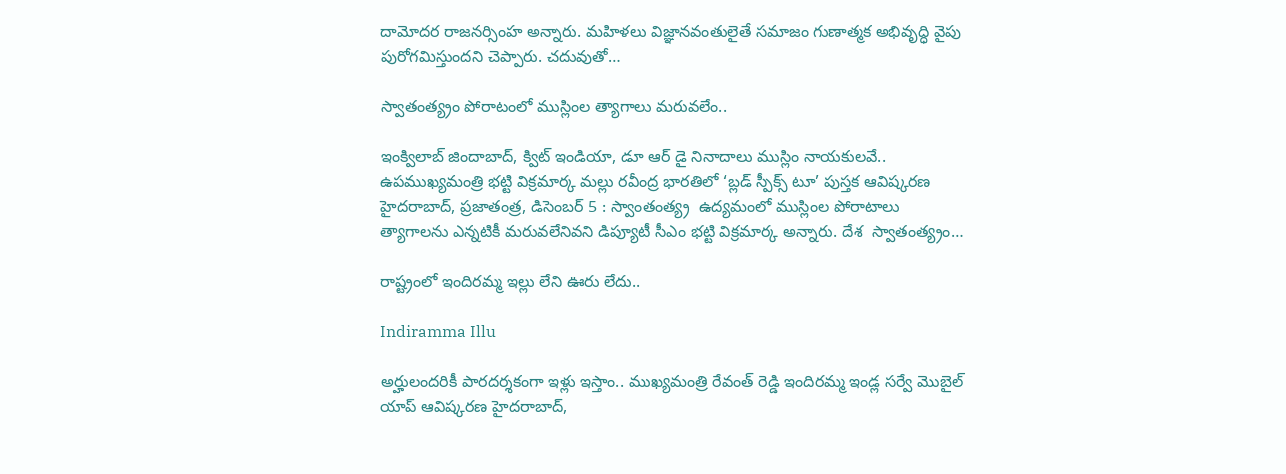దామోదర రాజనర్సింహ అన్నారు. మహిళలు విజ్ఞానవంతులైతే సమాజం గుణాత్మక అభివృద్ధి వైపు పురోగమిస్తుందని చెప్పారు. చదువుతో…

స్వాతంత్య్రం పోరాటంలో ముస్లింల త్యాగాలు మరువలేం..

ఇంక్విలాబ్‌ ‌జిందాబాద్‌, క్విట్‌ ఇం‌డియా, డూ ఆర్‌ ‌డై నినాదాలు ముస్లిం నాయకులవే.. ఉపముఖ్యమంత్రి భట్టి విక్రమార్క మల్లు రవీంద్ర భారతిలో ‘బ్లడ్‌ ‌స్పీక్స్ ‌టూ’ పుస్తక ఆవిష్కరణ హైదరాబాద్‌, ప్రజాతంత్ర, డిసెంబర్‌ 5 : స్వాంతంత్య్ర  ఉద్యమంలో ముస్లింల పోరాటాలు త్యాగాలను ఎన్నటికీ మరువలేనివని డిప్యూటీ సీఎం భట్టి విక్రమార్క అన్నారు. దేశ  స్వాతంత్య్రం…

రాష్ట్రంలో ఇందిరమ్మ ఇల్లు లేని ఊరు లేదు..

Indiramma Illu

అర్హులంద‌రికీ పార‌ద‌ర్శ‌కంగా ఇళ్లు ఇస్తాం.. ముఖ్యమంత్రి రేవంత్ రెడ్డి ఇందిరమ్మ ఇండ్ల సర్వే మొబైల్ యాప్ ఆవిష్కరణ హైదరాబాద్,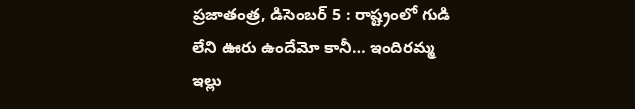ప్రజాతంత్ర, డిసెంబర్ 5 : రాష్ట్రంలో గుడి లేని ఊరు ఉందేమో కానీ… ఇందిరమ్మ ఇల్లు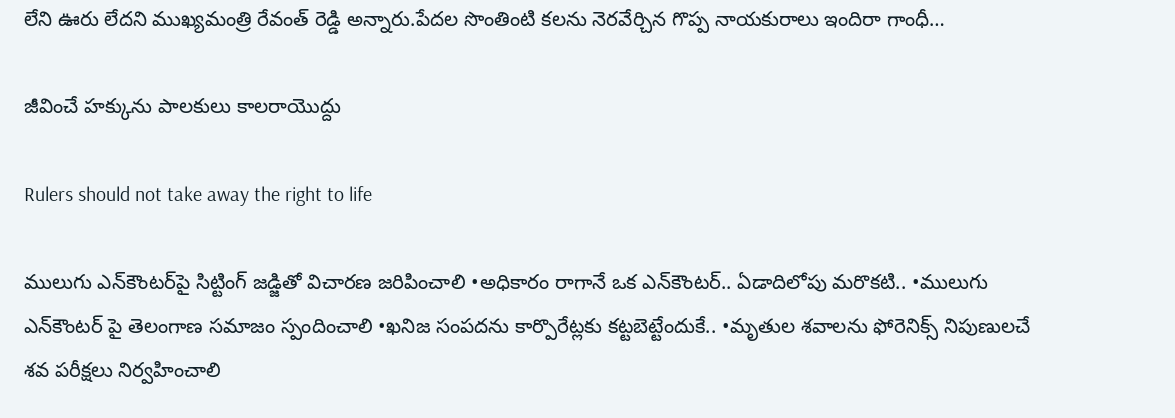లేని ఊరు లేదని ముఖ్య‌మంత్రి రేవంత్ రెడ్డి అన్నారు.పేదల సొంతింటి కలను నెరవేర్చిన గొప్ప నాయకురాలు ఇందిరా గాంధీ…

జీవించే హక్కును పాలకులు కాలరాయొద్దు

Rulers should not take away the right to life

ములుగు ఎన్‌కౌంటర్‌పై సిట్టింగ్‌ ‌జడ్జితో విచారణ జరిపించాలి •అధికారం రాగానే ఒక ఎన్‌కౌంటర్‌.. ఏడాదిలోపు మరొకటి.. •ములుగు ఎన్‌కౌంటర్‌ ‌పై తెలంగాణ సమాజం స్పందించాలి •ఖనిజ సంపదను కార్పొరేట్లకు కట్టబెట్టేందుకే.. •మృతుల శవాలను ఫోరెనిక్స్ ‌నిపుణులచే శవ పరీక్షలు నిర్వహించాలి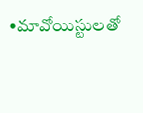•మావోయిస్టులతో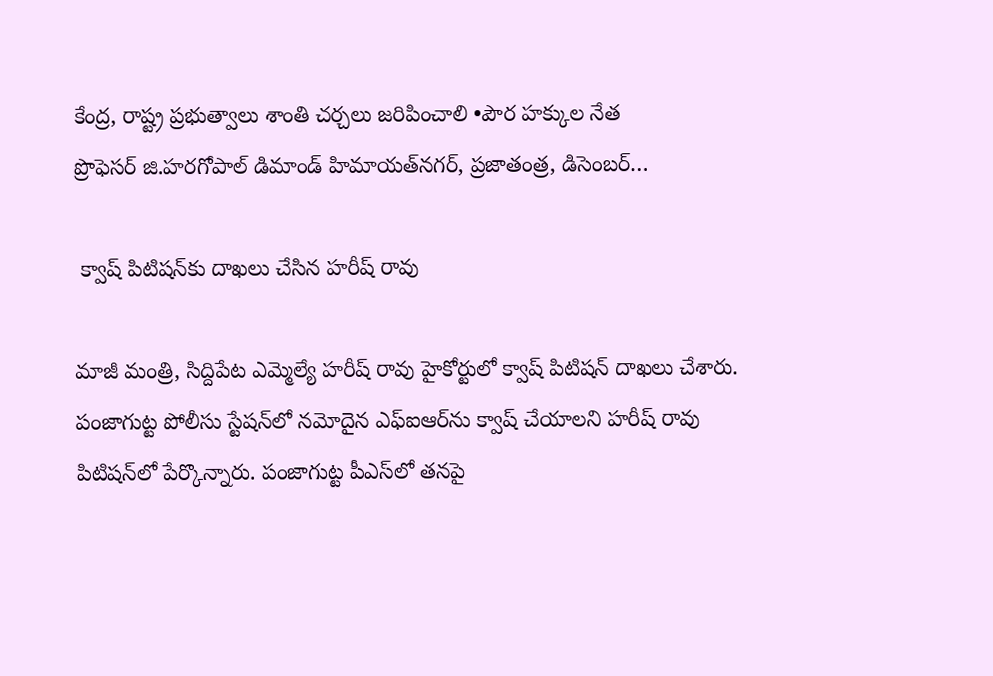కేంద్ర, రాష్ట్ర ప్రభుత్వాలు శాంతి చర్చలు జరిపించాలి •పౌర హక్కుల నేత ప్రొఫెసర్‌ ‌జి.హరగోపాల్‌ ‌డిమాండ్‌ ‌హిమాయత్‌నగర్‌, ప్రజాతంత్ర, డిసెంబర్‌…

 క్వాష్‌ ‌పిటిషన్‌కు దాఖలు చేసిన హరీష్‌ ‌రావు

మాజీ మంత్రి, సిద్దిపేట ఎమ్మెల్యే హరీష్‌ ‌రావు హైకోర్టులో క్వాష్‌ ‌పిటిషన్‌ ‌దాఖలు చేశారు. పంజాగుట్ట పోలీసు స్టేషన్‌లో నమోదైన ఎఫ్‌ఐఆర్‌ను క్వాష్‌ ‌చేయాలని హరీష్‌ ‌రావు పిటిషన్‌లో పేర్కొన్నారు. పంజాగుట్ట పీఎస్‌లో తనపై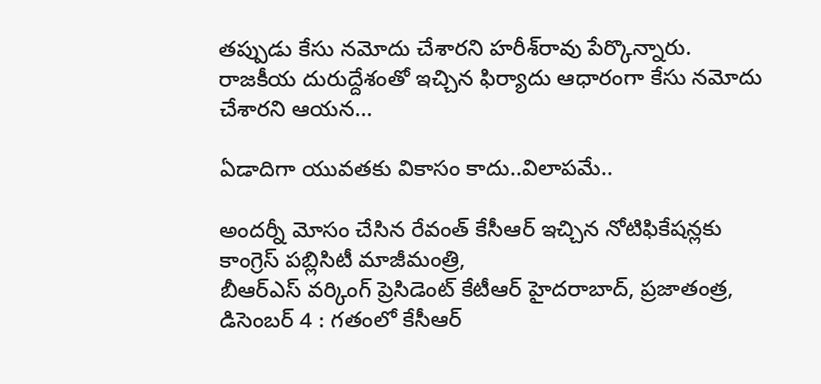తప్పుడు కేసు నమోదు చేశారని హరీశ్‌రావు పేర్కొన్నారు. రాజకీయ దురుద్దేశంతో ఇచ్చిన ఫిర్యాదు ఆధారంగా కేసు నమోదు చేశారని ఆయన…

ఏడాదిగా యువతకు వికాసం కాదు..విలాపమే..

అందర్నీ మోసం చేసిన రేవంత్‌ కేసీఆర్‌ ఇచ్చిన నోటిఫికేషన్లకు కాంగ్రెస్‌ ‌పబ్లిసిటీ మాజీమంత్రి, బీఆర్‌ఎస్‌ ‌వర్కింగ్‌ ‌ప్రెసిడెంట్‌ ‌కేటీఆర్‌ హైదరాబాద్‌, ప్రజాతంత్ర, డిసెంబర్‌ 4 : గతంలో కేసీఆర్‌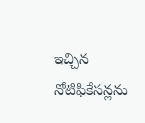ఇచ్చిన నోటిఫికేసన్లను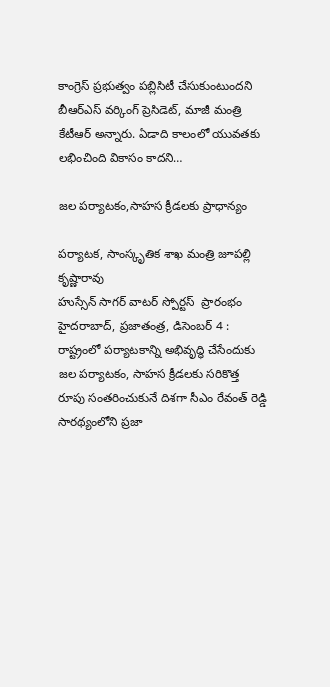కాంగ్రెస్‌ ‌ప్రభుత్వం పబ్లిసిటీ చేసుకుంటుందని బీఆర్‌ఎస్‌ ‌వర్కింగ్‌ ‌ప్రెసిడెట్‌, మాజీ మంత్రి కేటీఆర్‌ అన్నారు. ఏడాది కాలంలో యువతకు లభించింది వికాసం కాదని…

జల పర్యాటకం,సాహస క్రీడలకు ప్రాధాన్యం

పర్యాటక, సాంస్కృతిక శాఖ మంత్రి జూపల్లి కృష్ణారావు హుస్సేన్‌ ‌సాగర్‌ ‌వాటర్‌ ‌స్పోర్టస్  ‌ప్రారంభం హైదరాబాద్‌, ప్రజాతంత్ర, డిసెంబర్‌ 4 : రాష్ట్రంలో పర్యాటకాన్ని అభివృద్ధి చేసేందుకు జల పర్యాటకం, సాహస క్రీడలకు సరికొత్త రూపు సంతరించుకునే దిశగా సీఎం రేవంత్‌ ‌రెడ్డి సారథ్యంలోని ప్రజా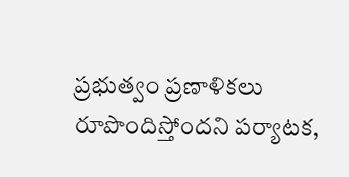ప్రభుత్వం ప్రణాళికలు రూపొందిస్తోందని పర్యాటక,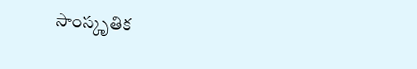సాంస్కృతిక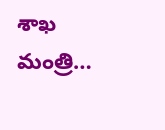శాఖ మంత్రి…